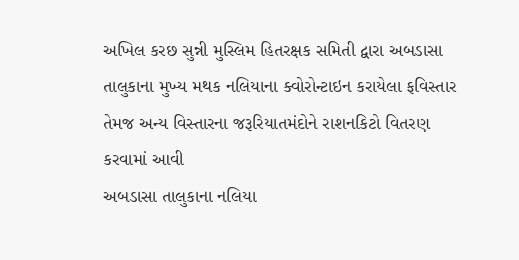અખિલ કરછ સુન્ની મુસ્લિમ હિતરક્ષક સમિતી દ્વારા અબડાસા તાલુકાના મુખ્ય મથક નલિયાના ક્વોરોન્ટાઇન કરાયેલા ફવિસ્તાર
તેમજ અન્ય વિસ્તારના જરૂરિયાતમંદોને રાશનકિટો વિતરણ કરવામાં આવી
અબડાસા તાલુકાના નલિયા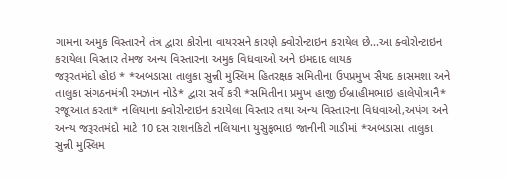ગામના અમુક વિસ્તારને તંત્ર દ્વારા કોરોના વાયરસને કારણે ક્વોરોન્ટાઇન કરાયેલ છે...આ ક્વોરોન્ટાઇન કરાયેલા વિસ્તાર તેમજ અન્ય વિસ્તારના અમુક વિધવાઓ અને ઇમદાદ લાયક
જરૂરતમંદો હોઇ * *અબડાસા તાલુકા સુન્ની મુસ્લિમ હિતરક્ષક સમિતીના ઉપપ્રમુખ સૈયદ કાસમશા અને તાલુકા સંગઠનમંત્રી રમઝાન નોડે* દ્વારા સર્વે કરી *સમિતીના પ્રમુખ હાજી ઈબ્રાહીમભાઇ હાલેપોત્રાનૈ* રજૂઆત કરતા* નલિયાના ક્વોરોન્ટાઇન કરાયેલા વિસ્તાર તથા અન્ય વિસ્તારના વિધવાઓ,અપંગ અને અન્ય જરૂરતમંદો માટે 10 દસ રાશનકિટો નલિયાના યુસુફભાઇ જાનીની ગાડીમાં *અબડાસા તાલુકા સુન્ની મુસ્લિમ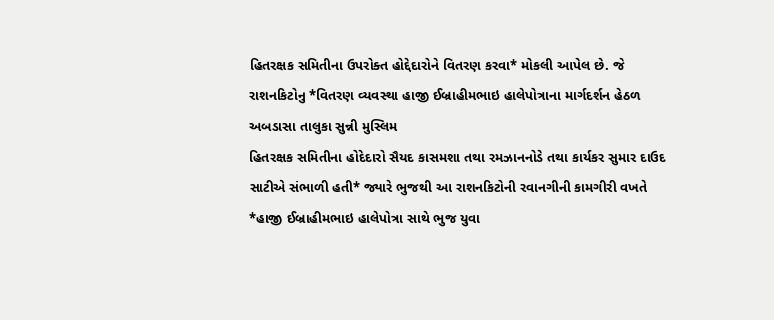હિતરક્ષક સમિતીના ઉપરોક્ત હોદ્દેદારોને વિતરણ કરવા* મોકલી આપેલ છે. જે રાશનકિટોનુ *વિતરણ વ્યવસ્થા હાજી ઈબ્રાહીમભાઇ હાલેપોત્રાના માર્ગદર્શન હેઠળ અબડાસા તાલુકા સુન્ની મુસ્લિમ
હિતરક્ષક સમિતીના હોદેદારો સૈયદ કાસમશા તથા રમઝાનનોડે તથા કાર્યકર સુમાર દાઉદ સાટીએ સંભાળી હતી* જ્યારે ભુજથી આ રાશનકિટોની રવાનગીની કામગીરી વખતે *હાજી ઈબ્રાહીમભાઇ હાલેપોત્રા સાથે ભુજ યુવા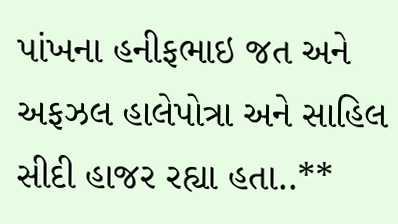પાંખના હનીફભાઇ જત અને અફઝલ હાલેપોત્રા અને સાહિલ સીદી હાજર રહ્યા હતા..**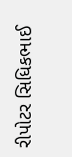રીપોટર સિધિકભાઈ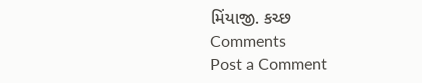મિંયાજી. કચ્છ
Comments
Post a Comment